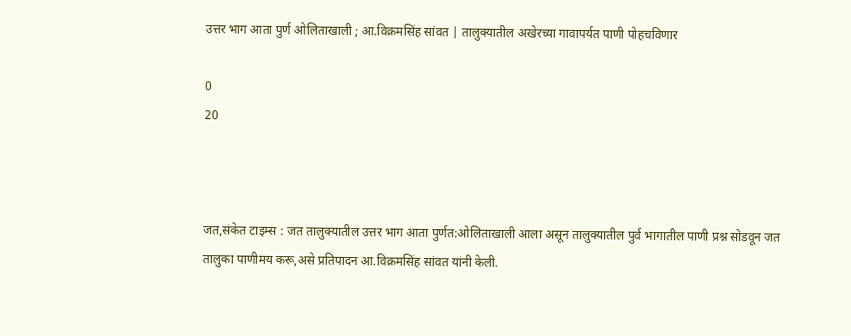उत्तर भाग आता पुर्ण ओलिताखाली ; आ.विक्रमसिंह सांवत | तालुक्यातील अखेरच्या गावापर्यत पाणी पोहचविणार

0
20



जत,संकेत टाइम्स : जत तालुक्यातील उत्तर भाग आता पुर्णत:ओलिताखाली आला असून तालुक्यातील पुर्व भागातील पाणी प्रश्न सोडवून जत तालुका पाणीमय करू,असे प्रतिपादन आ.विक्रमसिंह सांवत यांनी केली.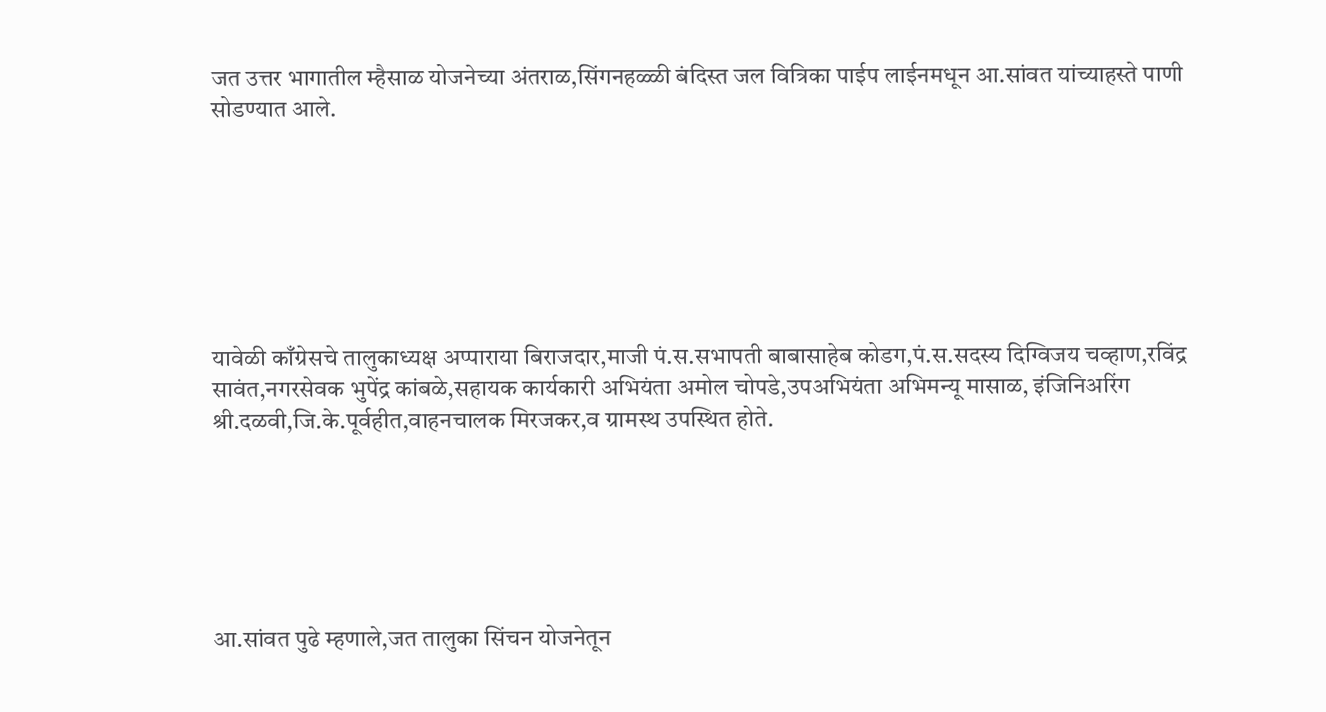जत उत्तर भागातील म्हैसाळ योजनेच्या अंतराळ,सिंगनहळ्ळी बंदिस्त जल वित्रिका पाईप लाईनमधून आ.सांवत यांच्याहस्ते पाणी सोडण्यात आले.







यावेळी काँग्रेसचे तालुकाध्यक्ष अप्पाराया बिराजदार,माजी पं.स.सभापती बाबासाहेब कोडग,पं.स.सदस्य दिग्विजय चव्हाण,रविंद्र सावंत,नगरसेवक भुपेंद्र कांबळे,सहायक कार्यकारी अभियंता अमोल चोपडे,उपअभियंता अभिमन्यू मासाळ, इंजिनिअरिंग श्री.दळवी,जि.के.पूर्वहीत,वाहनचालक मिरजकर,व ग्रामस्थ उपस्थित होते.






आ.सांवत पुढे म्हणाले,जत तालुका सिंचन योजनेतून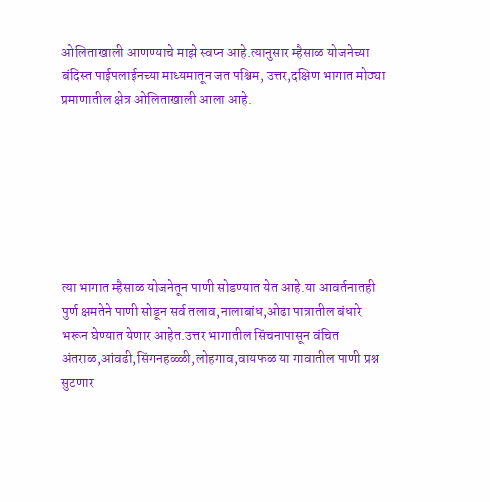ओलिताखाली आणण्याचे माझे स्वप्न आहे.त्यानुसार म्हैसाळ योजनेच्या बंदिस्त पाईपलाईनच्या माध्यमातून जत पश्चिम, उत्तर,दक्षिण भागात मोठ्या प्रमाणातील क्षेत्र ओलिताखाली आला आहे.







त्या भागात म्हैसाळ योजनेतून पाणी सोडण्यात येत आहे.या आवर्तनातही पुर्ण क्षमतेने पाणी सोडून सर्व तलाव,नालाबांध,ओढा पात्रातील बंधारे भरून घेण्यात येणार आहेत.उत्तर भागातील सिंचनापासून वंचित अंतराळ,आंवढी,सिंगनहळ्ळी,लोहगाव,वायफळ या गावातील पाणी प्रश्न सुटणार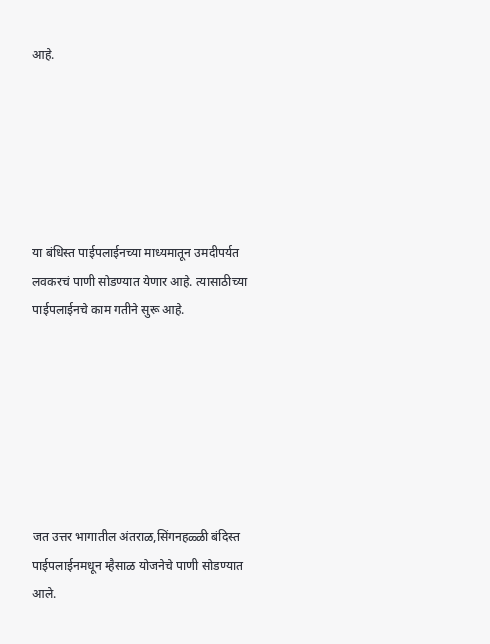आहे.






या बंधिस्त पाईपलाईनच्या माध्यमातून उमदीपर्यत लवकरचं पाणी सोडण्यात येणार आहे. त्यासाठीच्या पाईपलाईनचे काम गतीने सुरू आहे.







जत उत्तर भागातील अंतराळ,सिंगनहळ्ळी बंदिस्त पाईपलाईनमधून म्हैसाळ योजनेचे पाणी सोडण्यात आले.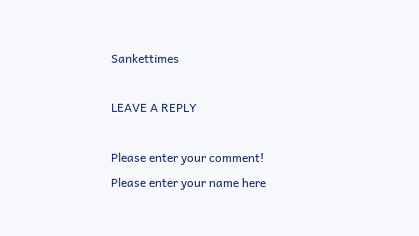Sankettimes

LEAVE A REPLY

Please enter your comment!
Please enter your name here